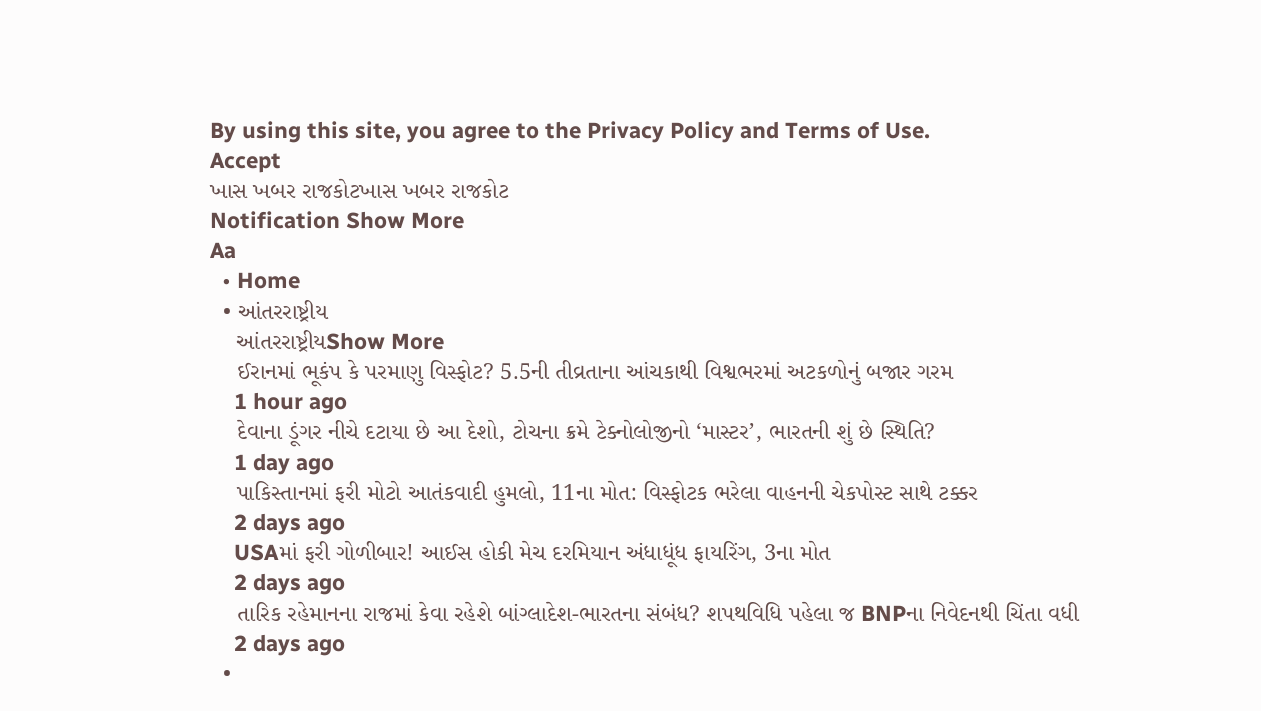By using this site, you agree to the Privacy Policy and Terms of Use.
Accept
ખાસ ખબર રાજકોટખાસ ખબર રાજકોટ
Notification Show More
Aa
  • Home
  • આંતરરાષ્ટ્રીય
    આંતરરાષ્ટ્રીયShow More
    ઈરાનમાં ભૂકંપ કે પરમાણુ વિસ્ફોટ? 5.5ની તીવ્રતાના આંચકાથી વિશ્વભરમાં અટકળોનું બજાર ગરમ
    1 hour ago
    દેવાના ડૂંગર નીચે દટાયા છે આ દેશો, ટોચના ક્રમે ટેક્નોલોજીનો ‘માસ્ટર’, ભારતની શું છે સ્થિતિ?
    1 day ago
    પાકિસ્તાનમાં ફરી મોટો આતંકવાદી હુમલો, 11ના મોત: વિસ્ફોટક ભરેલા વાહનની ચેકપોસ્ટ સાથે ટક્કર
    2 days ago
    USAમાં ફરી ગોળીબાર! આઈસ હોકી મેચ દરમિયાન અંધાધૂંધ ફાયરિંગ, 3ના મોત
    2 days ago
    તારિક રહેમાનના રાજમાં કેવા રહેશે બાંગ્લાદેશ-ભારતના સંબંધ? શપથવિધિ પહેલા જ BNPના નિવેદનથી ચિંતા વધી
    2 days ago
  •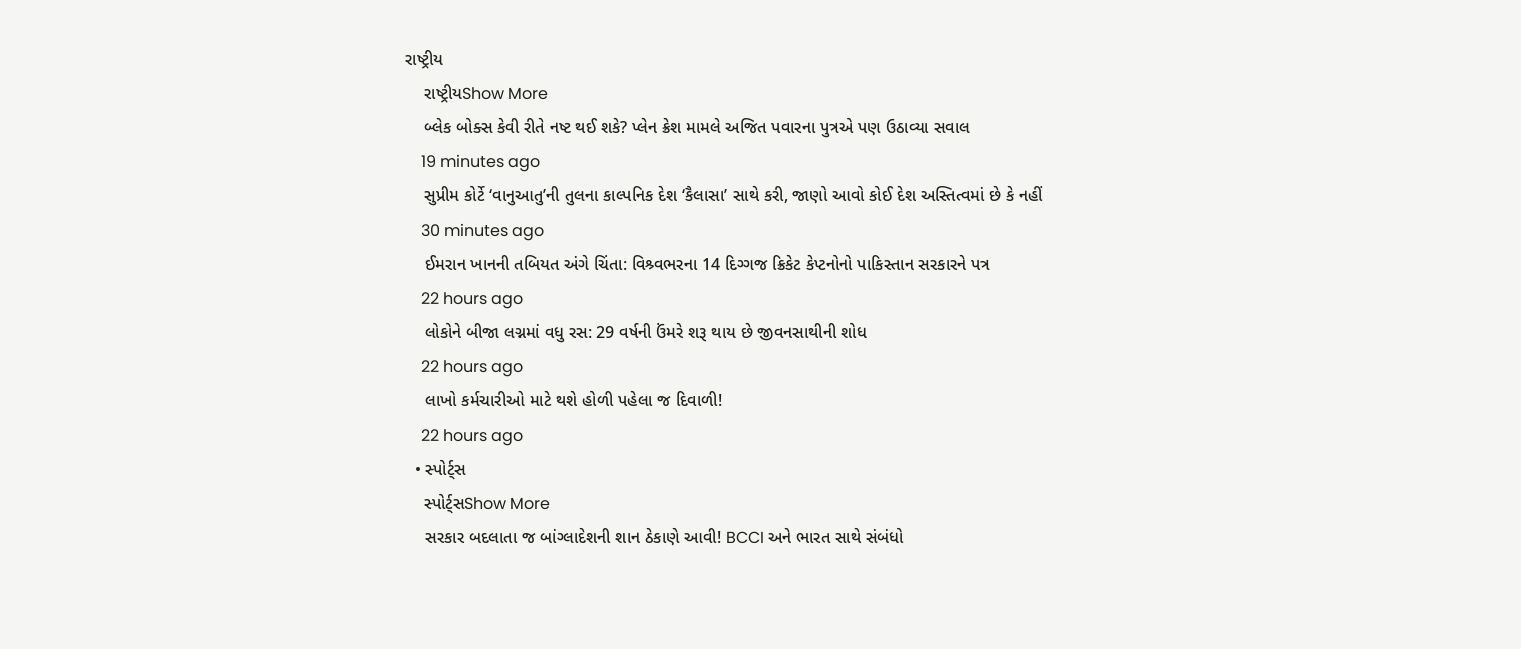રાષ્ટ્રીય
    રાષ્ટ્રીયShow More
    બ્લેક બોક્સ કેવી રીતે નષ્ટ થઈ શકે? પ્લેન ક્રેશ મામલે અજિત પવારના પુત્રએ પણ ઉઠાવ્યા સવાલ
    19 minutes ago
    સુપ્રીમ કોર્ટે ‘વાનુઆતુ’ની તુલના કાલ્પનિક દેશ ‘કૈલાસા’ સાથે કરી, જાણો આવો કોઈ દેશ અસ્તિત્વમાં છે કે નહીં
    30 minutes ago
    ઈમરાન ખાનની તબિયત અંગે ચિંતા: વિશ્ર્વભરના 14 દિગ્ગજ ક્રિકેટ કેપ્ટનોનો પાકિસ્તાન સરકારને પત્ર
    22 hours ago
    લોકોને બીજા લગ્નમાં વધુ રસ: 29 વર્ષની ઉંમરે શરૂ થાય છે જીવનસાથીની શોધ
    22 hours ago
    લાખો કર્મચારીઓ માટે થશે હોળી પહેલા જ દિવાળી!
    22 hours ago
  • સ્પોર્ટ્સ
    સ્પોર્ટ્સShow More
    સરકાર બદલાતા જ બાંગ્લાદેશની શાન ઠેકાણે આવી! BCCI અને ભારત સાથે સંબંધો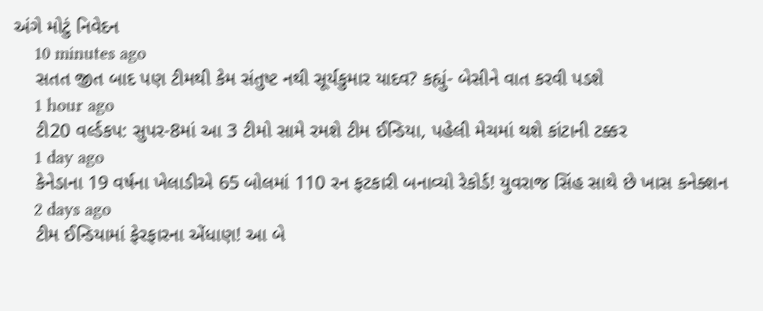અંગે મોટું નિવેદન
    10 minutes ago
    સતત જીત બાદ પણ ટીમથી કેમ સંતુષ્ટ નથી સૂર્યકુમાર યાદવ? કહ્યું- બેસીને વાત કરવી પડશે
    1 hour ago
    ટી20 વર્લ્ડકપ: સુપર-8માં આ 3 ટીમો સામે રમશે ટીમ ઈન્ડિયા, પહેલી મેચમાં થશે કાંટાની ટક્કર
    1 day ago
    કેનેડાના 19 વર્ષના ખેલાડીએ 65 બોલમાં 110 રન ફટકારી બનાવ્યો રેકોર્ડ! યુવરાજ સિંહ સાથે છે ખાસ કનેક્શન
    2 days ago
    ટીમ ઈન્ડિયામાં ફેરફારના એંધાણ! આ બે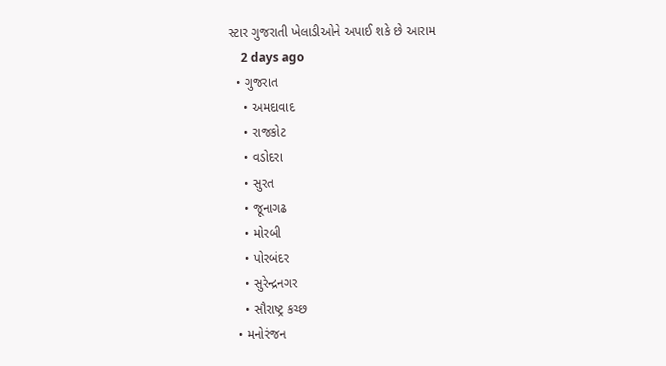સ્ટાર ગુજરાતી ખેલાડીઓને અપાઈ શકે છે આરામ
    2 days ago
  • ગુજરાત
    • અમદાવાદ
    • રાજકોટ
    • વડોદરા
    • સુરત
    • જૂનાગઢ
    • મોરબી
    • પોરબંદર
    • સુરેન્દ્રનગર
    • સૌરાષ્ટ્ર કચ્છ
  • મનોરંજન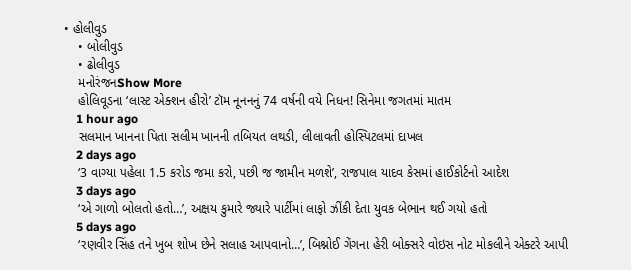• હોલીવુડ
    • બોલીવુડ
    • ઢોલીવુડ
    મનોરંજનShow More
    હોલિવૂડના ‘લાસ્ટ એક્શન હીરો’ ટૉમ નૂનનનું 74 વર્ષની વયે નિધન! સિનેમા જગતમાં માતમ
    1 hour ago
    સલમાન ખાનના પિતા સલીમ ખાનની તબિયત લથડી, લીલાવતી હોસ્પિટલમાં દાખલ
    2 days ago
    ‘3 વાગ્યા પહેલા 1.5 કરોડ જમા કરો, પછી જ જામીન મળશે’, રાજપાલ યાદવ કેસમાં હાઈકોર્ટનો આદેશ
    3 days ago
    ‘એ ગાળો બોલતો હતો…’, અક્ષય કુમારે જ્યારે પાર્ટીમાં લાફો ઝીંકી દેતા યુવક બેભાન થઈ ગયો હતો
    5 days ago
    ‘રણવીર સિંહ તને ખુબ શોખ છેને સલાહ આપવાનો…’, બિશ્નોઈ ગેંગના હેરી બોક્સરે વોઇસ નોટ મોકલીને એક્ટરે આપી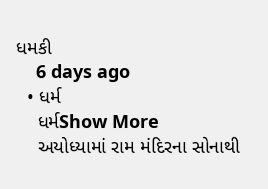ધમકી
    6 days ago
  • ધર્મ
    ધર્મShow More
    અયોધ્યામાં રામ મંદિરના સોનાથી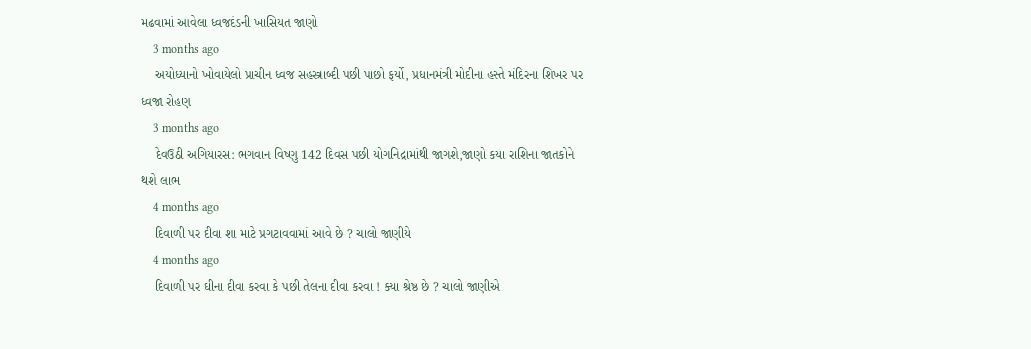મઢવામાં આવેલા ધ્વજદંડની ખાસિયત જાણો
    3 months ago
    અયોધ્યાનો ખોવાયેલો પ્રાચીન ધ્વજ સહસ્ત્રાબ્દી પછી પાછો ફર્યો, પ્રધાનમંત્રી મોદીના હસ્તે મંદિરના શિખર પર ધ્વજા રોહણ
    3 months ago
    દેવઉઠી અગિયારસ: ભગવાન વિષ્ણુ 142 દિવસ પછી યોગનિદ્રામાંથી જાગશે,જાણો કયા રાશિના જાતકોને થશે લાભ
    4 months ago
    દિવાળી પર દીવા શા માટે પ્રગટાવવામાં આવે છે ? ચાલો જાણીયે
    4 months ago
    દિવાળી પર ઘીના દીવા કરવા કે પછી તેલના દીવા કરવા ! ક્યા શ્રેષ્ઠ છે ? ચાલો જાણીએ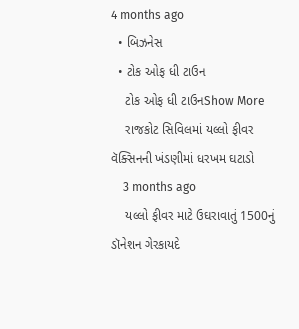4 months ago
  • બિઝનેસ
  • ટોક ઓફ ધી ટાઉન
    ટોક ઓફ ધી ટાઉનShow More
    રાજકોટ સિવિલમાં યલ્લો ફીવર વૅક્સિનની ખંડણીમાં ધરખમ ઘટાડો
    3 months ago
    યલ્લો ફીવર માટે ઉઘરાવાતું 1500નું ડૉનેશન ગેરકાયદે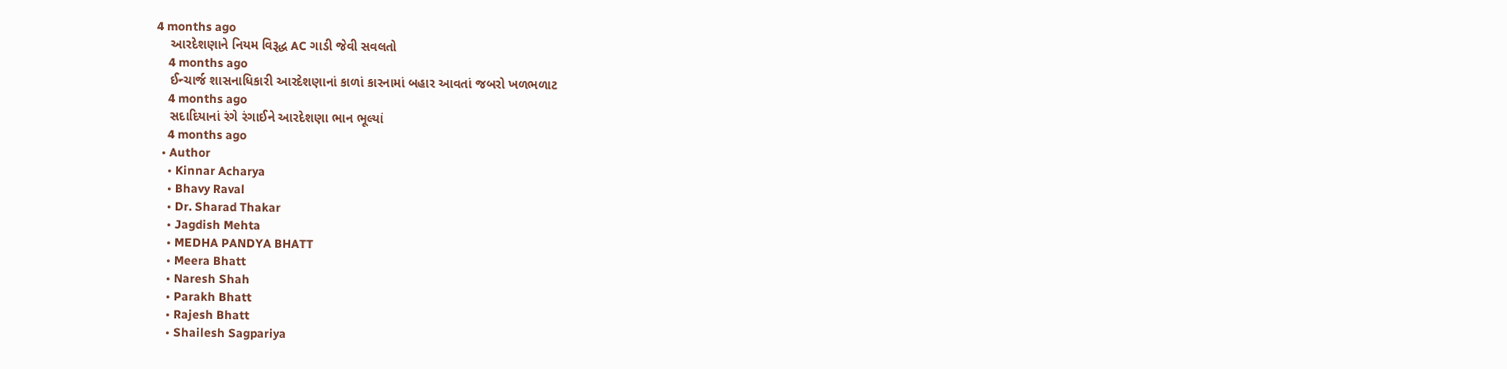4 months ago
    આરદેશણાને નિયમ વિરૂદ્ધ AC ગાડી જેવી સવલતો
    4 months ago
    ઈન્ચાર્જ શાસનાધિકારી આરદેશણાનાં કાળાં કારનામાં બહાર આવતાં જબરો ખળભળાટ
    4 months ago
    સદાદિયાનાં રંગે રંગાઈને આરદેશણા ભાન ભૂલ્યાં
    4 months ago
  • Author
    • Kinnar Acharya
    • Bhavy Raval
    • Dr. Sharad Thakar
    • Jagdish Mehta
    • MEDHA PANDYA BHATT
    • Meera Bhatt
    • Naresh Shah
    • Parakh Bhatt
    • Rajesh Bhatt
    • Shailesh Sagpariya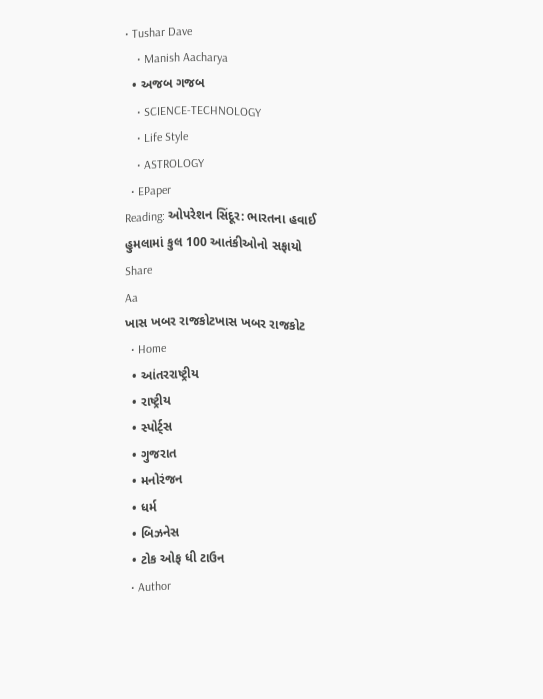• Tushar Dave
    • Manish Aacharya
  • અજબ ગજબ
    • SCIENCE-TECHNOLOGY
    • Life Style
    • ASTROLOGY
  • EPaper
Reading: ઓપરેશન સિંદૂર: ભારતના હવાઈ હુમલામાં કુલ 100 આતંકીઓનો સફાયો
Share
Aa
ખાસ ખબર રાજકોટખાસ ખબર રાજકોટ
  • Home
  • આંતરરાષ્ટ્રીય
  • રાષ્ટ્રીય
  • સ્પોર્ટ્સ
  • ગુજરાત
  • મનોરંજન
  • ધર્મ
  • બિઝનેસ
  • ટોક ઓફ ધી ટાઉન
  • Author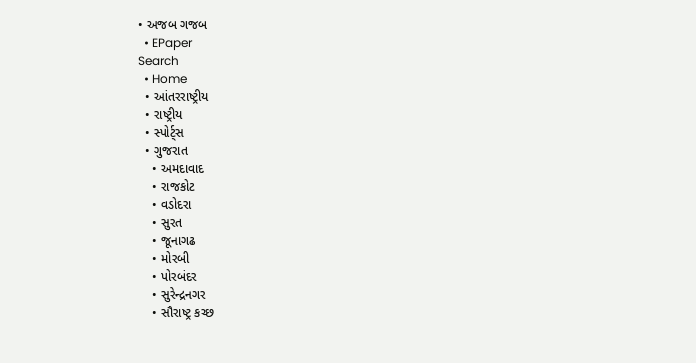• અજબ ગજબ
  • EPaper
Search
  • Home
  • આંતરરાષ્ટ્રીય
  • રાષ્ટ્રીય
  • સ્પોર્ટ્સ
  • ગુજરાત
    • અમદાવાદ
    • રાજકોટ
    • વડોદરા
    • સુરત
    • જૂનાગઢ
    • મોરબી
    • પોરબંદર
    • સુરેન્દ્રનગર
    • સૌરાષ્ટ્ર કચ્છ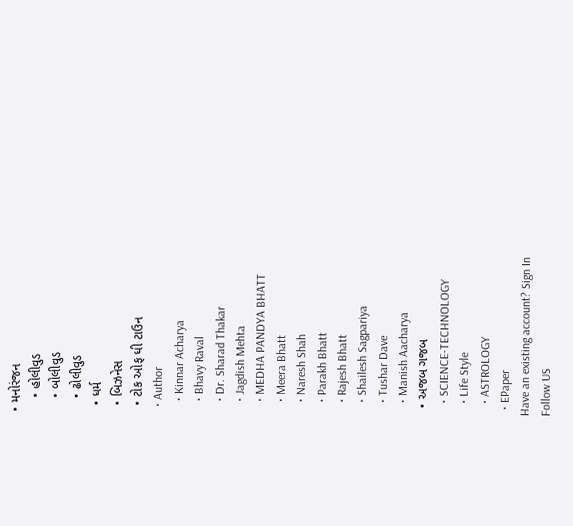• મનોરંજન
    • હોલીવુડ
    • બોલીવુડ
    • ઢોલીવુડ
  • ધર્મ
  • બિઝનેસ
  • ટોક ઓફ ધી ટાઉન
  • Author
    • Kinnar Acharya
    • Bhavy Raval
    • Dr. Sharad Thakar
    • Jagdish Mehta
    • MEDHA PANDYA BHATT
    • Meera Bhatt
    • Naresh Shah
    • Parakh Bhatt
    • Rajesh Bhatt
    • Shailesh Sagpariya
    • Tushar Dave
    • Manish Aacharya
  • અજબ ગજબ
    • SCIENCE-TECHNOLOGY
    • Life Style
    • ASTROLOGY
  • EPaper
Have an existing account? Sign In
Follow US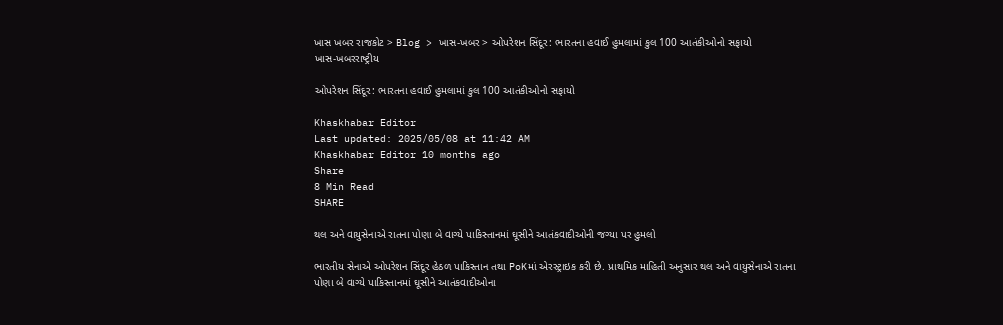ખાસ ખબર રાજકોટ > Blog > ખાસ-ખબર > ઓપરેશન સિંદૂર: ભારતના હવાઈ હુમલામાં કુલ 100 આતંકીઓનો સફાયો
ખાસ-ખબરરાષ્ટ્રીય

ઓપરેશન સિંદૂર: ભારતના હવાઈ હુમલામાં કુલ 100 આતંકીઓનો સફાયો

Khaskhabar Editor
Last updated: 2025/05/08 at 11:42 AM
Khaskhabar Editor 10 months ago
Share
8 Min Read
SHARE

થલ અને વાયુસેનાએ રાતના પોણા બે વાગ્યે પાકિસ્તાનમાં ઘૂસીને આતંકવાદીઓની જગ્યા પર હુમલો

ભારતીય સેનાએ ઓપરેશન સિંદૂર હેઠળ પાકિસ્તાન તથા PoKમાં એરસ્ટ્રાઇક કરી છે. પ્રાથમિક માહિતી અનુસાર થલ અને વાયુસેનાએ રાતના પોણા બે વાગ્યે પાકિસ્તાનમાં ઘૂસીને આતંકવાદીઓના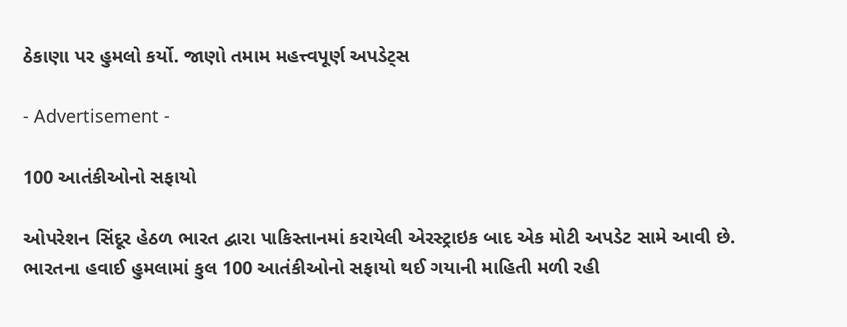ઠેકાણા પર હુમલો કર્યો. જાણો તમામ મહત્ત્વપૂર્ણ અપડેટ્સ

- Advertisement -

100 આતંકીઓનો સફાયો

ઓપરેશન સિંદૂર હેઠળ ભારત દ્વારા પાકિસ્તાનમાં કરાયેલી એરસ્ટ્રાઇક બાદ એક મોટી અપડેટ સામે આવી છે. ભારતના હવાઈ હુમલામાં કુલ 100 આતંકીઓનો સફાયો થઈ ગયાની માહિતી મળી રહી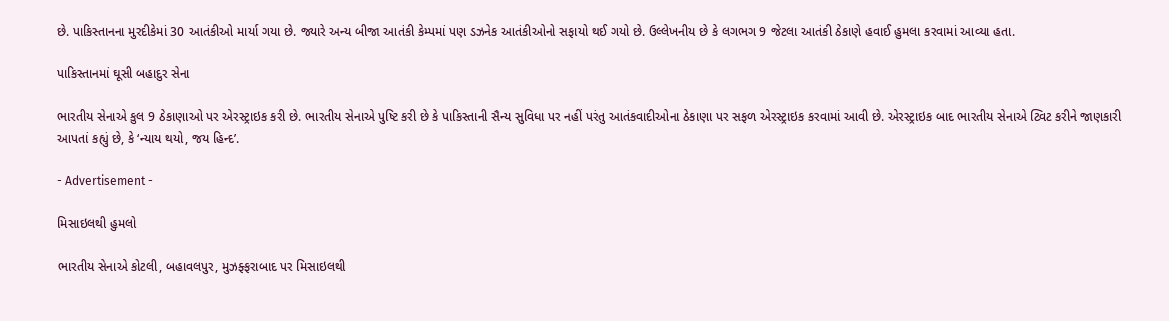છે. પાકિસ્તાનના મુરદીકેમાં 30 આતંકીઓ માર્યા ગયા છે. જ્યારે અન્ય બીજા આતંકી કેમ્પમાં પણ ડઝનેક આતંકીઓનો સફાયો થઈ ગયો છે. ઉલ્લેખનીય છે કે લગભગ 9 જેટલા આતંકી ઠેકાણે હવાઈ હુમલા કરવામાં આવ્યા હતા.

પાકિસ્તાનમાં ઘૂસી બહાદુર સેના

ભારતીય સેનાએ કુલ 9 ઠેકાણાઓ પર એરસ્ટ્રાઇક કરી છે. ભારતીય સેનાએ પુષ્ટિ કરી છે કે પાકિસ્તાની સૈન્ય સુવિધા પર નહીં પરંતુ આતંકવાદીઓના ઠેકાણા પર સફળ એરસ્ટ્રાઇક કરવામાં આવી છે. એરસ્ટ્રાઇક બાદ ભારતીય સેનાએ ટ્વિટ કરીને જાણકારી આપતાં કહ્યું છે, કે ‘ન્યાય થયો, જય હિન્દ’.

- Advertisement -

મિસાઇલથી હુમલો

ભારતીય સેનાએ કોટલી, બહાવલપુર, મુઝફ્ફરાબાદ પર મિસાઇલથી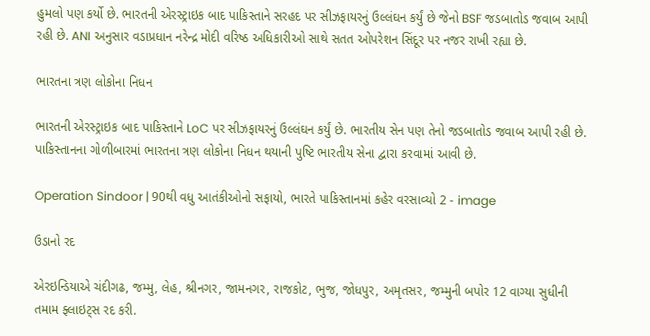હુમલો પણ કર્યો છે. ભારતની એરસ્ટ્રાઇક બાદ પાકિસ્તાને સરહદ પર સીઝફાયરનું ઉલ્લંઘન કર્યું છે જેનો BSF જડબાતોડ જવાબ આપી રહી છે. ANI અનુસાર વડાપ્રધાન નરેન્દ્ર મોદી વરિષ્ઠ અધિકારીઓ સાથે સતત ઓપરેશન સિંદૂર પર નજર રાખી રહ્યા છે.

ભારતના ત્રણ લોકોના નિધન

ભારતની એરસ્ટ્રાઇક બાદ પાકિસ્તાને LoC પર સીઝફાયરનું ઉલ્લંઘન કર્યું છે. ભારતીય સેન પણ તેનો જડબાતોડ જવાબ આપી રહી છે. પાકિસ્તાનના ગોળીબારમાં ભારતના ત્રણ લોકોના નિધન થયાની પુષ્ટિ ભારતીય સેના દ્વારા કરવામાં આવી છે.

Operation Sindoor | 90થી વધુ આતંકીઓનો સફાયો, ભારતે પાકિસ્તાનમાં કહેર વરસાવ્યો 2 - image

ઉડાનો રદ

એરઇન્ડિયાએ ચંદીગઢ, જમ્મુ, લેહ, શ્રીનગર, જામનગર, રાજકોટ, ભુજ, જોધપુર, અમૃતસર, જમ્મુની બપોર 12 વાગ્યા સુધીની તમામ ફ્લાઇટ્સ રદ કરી.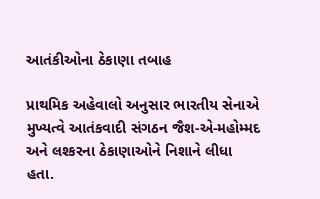આતંકીઓના ઠેકાણા તબાહ

પ્રાથમિક અહેવાલો અનુસાર ભારતીય સેનાએ મુખ્યત્વે આતંકવાદી સંગઠન જૈશ-એ-મહોમ્મદ અને લશ્કરના ઠેકાણાઓને નિશાને લીધા હતા.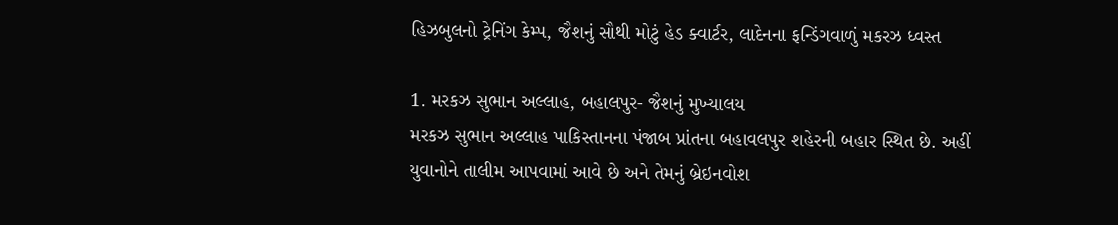હિઝબુલનો ટ્રેનિંગ કેમ્પ, જૈશનું સૌથી મોટું હેડ ક્વાર્ટર, લાદેનના ફન્ડિંગવાળું મકરઝ ધ્વસ્ત

1. મરકઝ સુભાન અલ્લાહ, બહાલપુર- જૈશનું મુખ્યાલય
મરકઝ સુભાન અલ્લાહ પાકિસ્તાનના પંજાબ પ્રાંતના બહાવલપુર શહેરની બહાર સ્થિત છે. અહીં યુવાનોને તાલીમ આપવામાં આવે છે અને તેમનું બ્રેઇનવોશ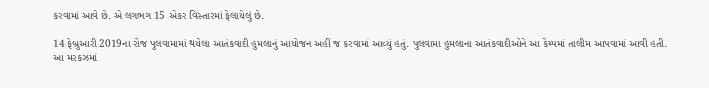કરવામાં આવે છે. એ લગભગ 15 એકર વિસ્તારમાં ફેલાયેલું છે.

14 ફેબ્રુઆરી 2019ના રોજ પુલવામામાં થયેલા આતંકવાદી હુમલાનું આયોજન અહીં જ કરવામાં આવ્યું હતું. પુલવામા હુમલાના આતંકવાદીઓને આ કેમ્પમાં તાલીમ આપવામાં આવી હતી.
આ મરકઝમાં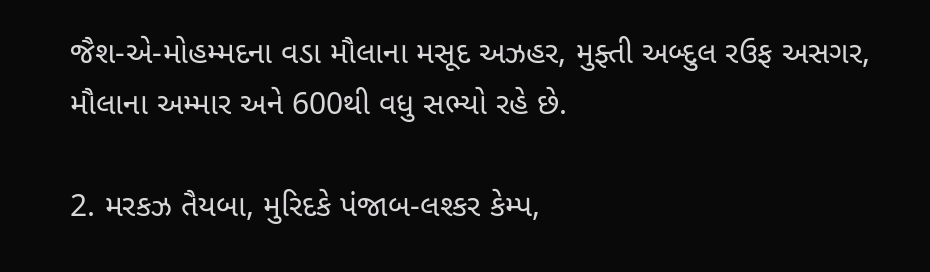જૈશ-એ-મોહમ્મદના વડા મૌલાના મસૂદ અઝહર, મુફ્તી અબ્દુલ રઉફ અસગર, મૌલાના અમ્માર અને 600થી વધુ સભ્યો રહે છે.

2. મરકઝ તૈયબા, મુરિદકે પંજાબ-લશ્કર કેમ્પ,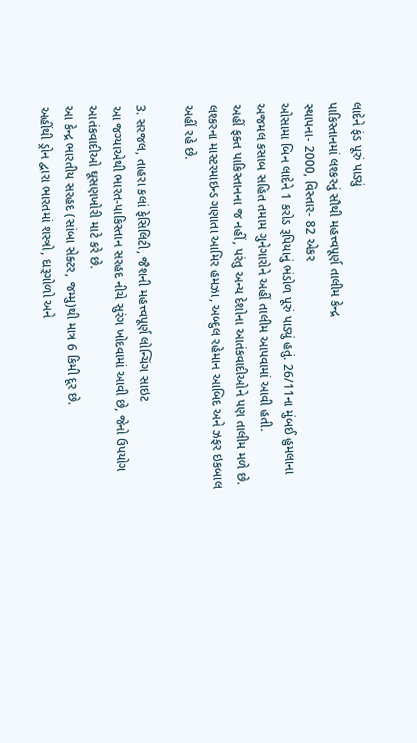લાદેને ફંડ પૂરું પાડ્યું
પાકિસ્તાનમાં લશ્કરનું સૌથી મહત્ત્વપૂર્ણ તાલીમ કેન્દ્ર
સ્થાપના- 2000, વિસ્તાર- 82 એકર
ઓસામા બિન લાદેને 1 કરોડ રૂપિયાનું ભંડોળ પૂરું પાડ્યું હતું. 26/11ના મુંબઈ હુમલાના અજમલ કસાબ સહિત તમામ ગુનેગારોને અહીં તાલીમ આપવામાં આવી હતી.
અહીં ફક્ત પાકિસ્તાનના જ નહીં, પરંતુ અન્ય દેશોના આતંકવાદીઓને પણ તાલીમ મળે છે. લશ્કરના માસ્ટરમાઇન્ડ ગણાતા આમિર હમઝા, અબ્દુલ રહેમાન આબિદ અને ઝફર ઇકબાલ અહીં રહે છે.

3. સરજલ, તાહરા કલાં ફેસિલિટી, જૈશની મહત્ત્વપૂર્ણ લોન્ચિંગ સાઇટ
આ જગ્યાએથી ભારત-પાકિસ્તાન સરહદ નીચે સુરંગ ખોદવામાં આવી છે, જેનો ઉપયોગ આતંકવાદીઓ ઘૂસણખોરી માટે કરે છે.
આ કેન્દ્ર ભારતીય સરહદ (સાંબા સેક્ટર, જમ્મુ)થી માત્ર 6 કિમી દૂર છે.
અહીંથી ડ્રોન દ્વારા ભારતમાં શસ્ત્રો, દારૂગોળો અને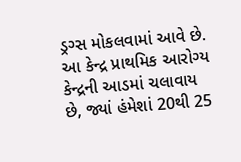ડ્રગ્સ મોકલવામાં આવે છે.
આ કેન્દ્ર પ્રાથમિક આરોગ્ય કેન્દ્રની આડમાં ચલાવાય છે, જ્યાં હંમેશાં 20થી 25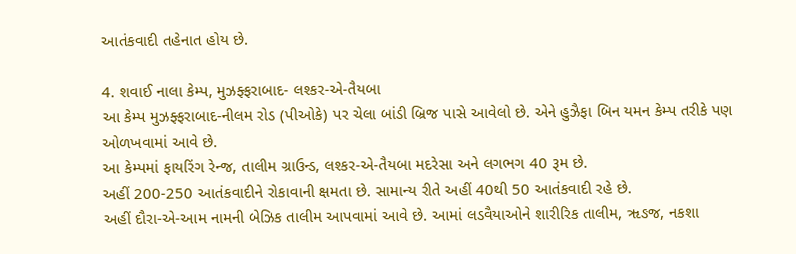આતંકવાદી તહેનાત હોય છે.

4. શવાઈ નાલા કેમ્પ, મુઝફ્ફરાબાદ- લશ્કર-એ-તૈયબા
આ કેમ્પ મુઝફ્ફરાબાદ-નીલમ રોડ (પીઓકે) પર ચેલા બાંડી બ્રિજ પાસે આવેલો છે. એને હુઝૈફા બિન યમન કેમ્પ તરીકે પણ ઓળખવામાં આવે છે.
આ કેમ્પમાં ફાયરિંગ રેન્જ, તાલીમ ગ્રાઉન્ડ, લશ્કર-એ-તૈયબા મદરેસા અને લગભગ 40 રૂમ છે.
અહીં 200-250 આતંકવાદીને રોકાવાની ક્ષમતા છે. સામાન્ય રીતે અહીં 40થી 50 આતંકવાદી રહે છે.
અહીં દૌરા-એ-આમ નામની બેઝિક તાલીમ આપવામાં આવે છે. આમાં લડવૈયાઓને શારીરિક તાલીમ, ૠઙજ, નકશા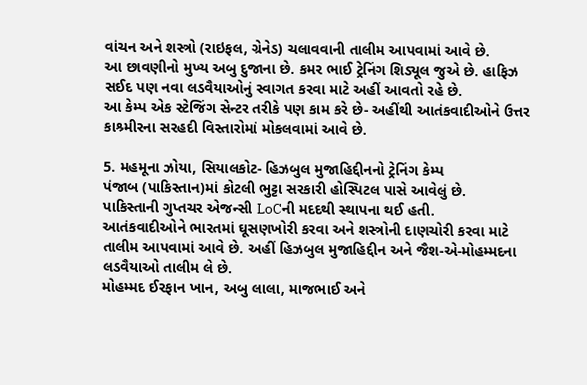વાંચન અને શસ્ત્રો (રાઇફલ, ગ્રેનેડ) ચલાવવાની તાલીમ આપવામાં આવે છે.
આ છાવણીનો મુખ્ય અબુ દુજાના છે. કમર ભાઈ ટ્રેનિંગ શિડ્યૂલ જુએ છે. હાફિઝ સઈદ પણ નવા લડવૈયાઓનું સ્વાગત કરવા માટે અહીં આવતો રહે છે.
આ કેમ્પ એક સ્ટેજિંગ સેન્ટર તરીકે પણ કામ કરે છે- અહીંથી આતંકવાદીઓને ઉત્તર કાશ્ર્મીરના સરહદી વિસ્તારોમાં મોકલવામાં આવે છે.

5. મહમૂના ઝોયા, સિયાલકોટ- હિઝબુલ મુજાહિદ્દીનનો ટ્રેનિંગ કેમ્પ
પંજાબ (પાકિસ્તાન)માં કોટલી ભુટ્ટા સરકારી હોસ્પિટલ પાસે આવેલું છે.
પાકિસ્તાની ગુપ્તચર એજન્સી LoCની મદદથી સ્થાપના થઈ હતી.
આતંકવાદીઓને ભારતમાં ઘૂસણખોરી કરવા અને શસ્ત્રોની દાણચોરી કરવા માટે તાલીમ આપવામાં આવે છે. અહીં હિઝબુલ મુજાહિદ્દીન અને જૈશ-એ-મોહમ્મદના લડવૈયાઓ તાલીમ લે છે.
મોહમ્મદ ઈરફાન ખાન, અબુ લાલા, માજભાઈ અને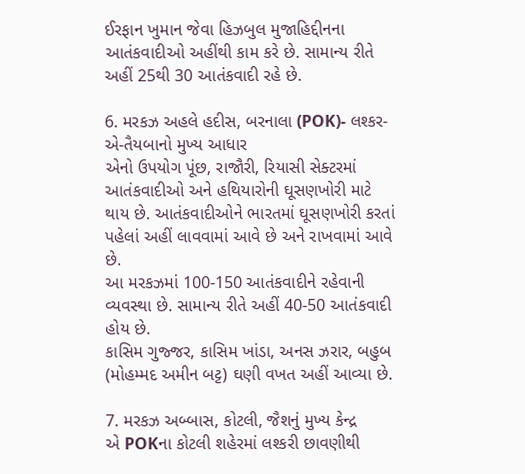ઈરફાન ખુમાન જેવા હિઝબુલ મુજાહિદ્દીનના આતંકવાદીઓ અહીંથી કામ કરે છે. સામાન્ય રીતે અહીં 25થી 30 આતંકવાદી રહે છે.

6. મરકઝ અહલે હદીસ, બરનાલા (POK)- લશ્કર-એ-તૈયબાનો મુખ્ય આધાર
એનો ઉપયોગ પૂંછ, રાજૌરી, રિયાસી સેક્ટરમાં આતંકવાદીઓ અને હથિયારોની ઘૂસણખોરી માટે થાય છે. આતંકવાદીઓને ભારતમાં ઘૂસણખોરી કરતાં પહેલાં અહીં લાવવામાં આવે છે અને રાખવામાં આવે છે.
આ મરકઝમાં 100-150 આતંકવાદીને રહેવાની વ્યવસ્થા છે. સામાન્ય રીતે અહીં 40-50 આતંકવાદી હોય છે.
કાસિમ ગુજ્જર, કાસિમ ખાંડા, અનસ ઝરાર, બહુબ (મોહમ્મદ અમીન બટ્ટ) ઘણી વખત અહીં આવ્યા છે.

7. મરકઝ અબ્બાસ, કોટલી, જૈશનું મુખ્ય કેન્દ્ર
એ POKના કોટલી શહેરમાં લશ્કરી છાવણીથી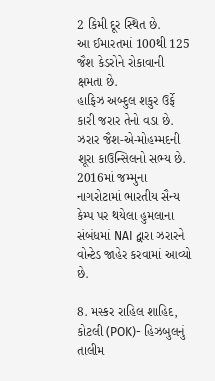2 કિમી દૂર સ્થિત છે.
આ ઈમારતમાં 100થી 125 જૈશ કેડરોને રોકાવાની ક્ષમતા છે.
હાફિઝ અબ્દુલ શકુર ઉર્ફે કારી જરાર તેનો વડા છે. ઝરાર જૈશ-એ-મોહમ્મદની શૂરા કાઉન્સિલનો સભ્ય છે.
2016માં જમ્મુના નાગરોટામાં ભારતીય સૈન્ય કેમ્પ પર થયેલા હુમલાના સંબંધમાં NAI દ્વારા ઝરારને વોન્ટેડ જાહેર કરવામાં આવ્યો છે.

8. મસ્કર રાહિલ શાહિદ, કોટલી (POK)- હિઝબુલનું તાલીમ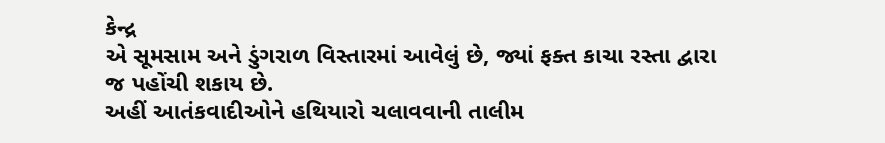કેન્દ્ર
એ સૂમસામ અને ડુંગરાળ વિસ્તારમાં આવેલું છે, જ્યાં ફક્ત કાચા રસ્તા દ્વારા જ પહોંચી શકાય છે.
અહીં આતંકવાદીઓને હથિયારો ચલાવવાની તાલીમ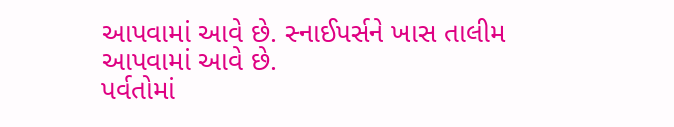આપવામાં આવે છે. સ્નાઈપર્સને ખાસ તાલીમ આપવામાં આવે છે.
પર્વતોમાં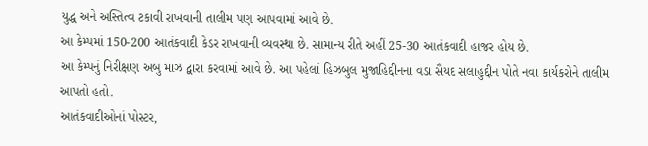યુદ્ધ અને અસ્તિત્વ ટકાવી રાખવાની તાલીમ પણ આપવામાં આવે છે.
આ કેમ્પમાં 150-200 આતંકવાદી કેડર રાખવાની વ્યવસ્થા છે. સામાન્ય રીતે અહીં 25-30 આતંકવાદી હાજર હોય છે.
આ કેમ્પનું નિરીક્ષણ અબુ માઝ દ્વારા કરવામાં આવે છે. આ પહેલાં હિઝબુલ મુજાહિદ્દીનના વડા સૈયદ સલાહુદ્દીન પોતે નવા કાર્યકરોને તાલીમ આપતો હતો.
આતંકવાદીઓનાં પોસ્ટર,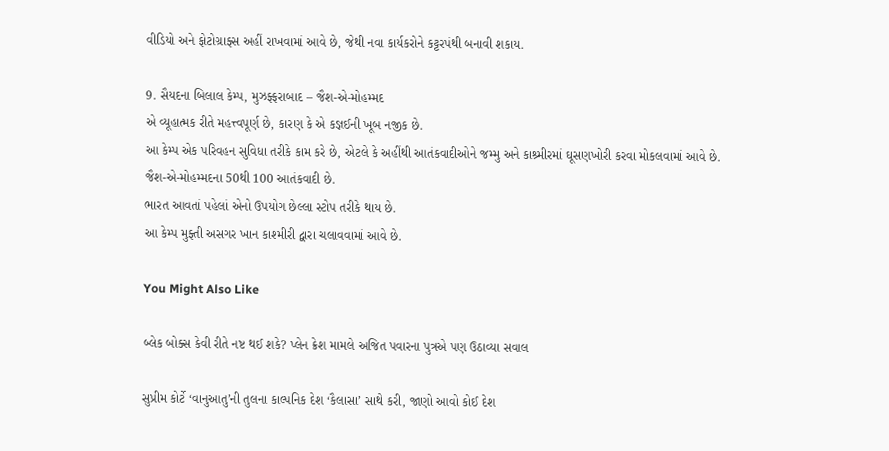વીડિયો અને ફોટોગ્રાફ્સ અહીં રાખવામાં આવે છે, જેથી નવા કાર્યકરોને કટ્ટરપંથી બનાવી શકાય.

9. સૈયદના બિલાલ કેમ્પ, મુઝફ્ફરાબાદ – જૈશ-એ-મોહમ્મદ
એ વ્યૂહાત્મક રીતે મહત્ત્વપૂર્ણ છે, કારણ કે એ કજ્ઞઈની ખૂબ નજીક છે.
આ કેમ્પ એક પરિવહન સુવિધા તરીકે કામ કરે છે, એટલે કે અહીંથી આતંકવાદીઓને જમ્મુ અને કાશ્ર્મીરમાં ઘૂસણખોરી કરવા મોકલવામાં આવે છે.
જૈશ-એ-મોહમ્મદના 50થી 100 આતંકવાદી છે.
ભારત આવતાં પહેલાં એનો ઉપયોગ છેલ્લા સ્ટોપ તરીકે થાય છે.
આ કેમ્પ મુફ્તી અસગર ખાન કાશ્મીરી દ્વારા ચલાવવામાં આવે છે.

You Might Also Like

બ્લેક બોક્સ કેવી રીતે નષ્ટ થઈ શકે? પ્લેન ક્રેશ મામલે અજિત પવારના પુત્રએ પણ ઉઠાવ્યા સવાલ

સુપ્રીમ કોર્ટે ‘વાનુઆતુ’ની તુલના કાલ્પનિક દેશ ‘કૈલાસા’ સાથે કરી, જાણો આવો કોઈ દેશ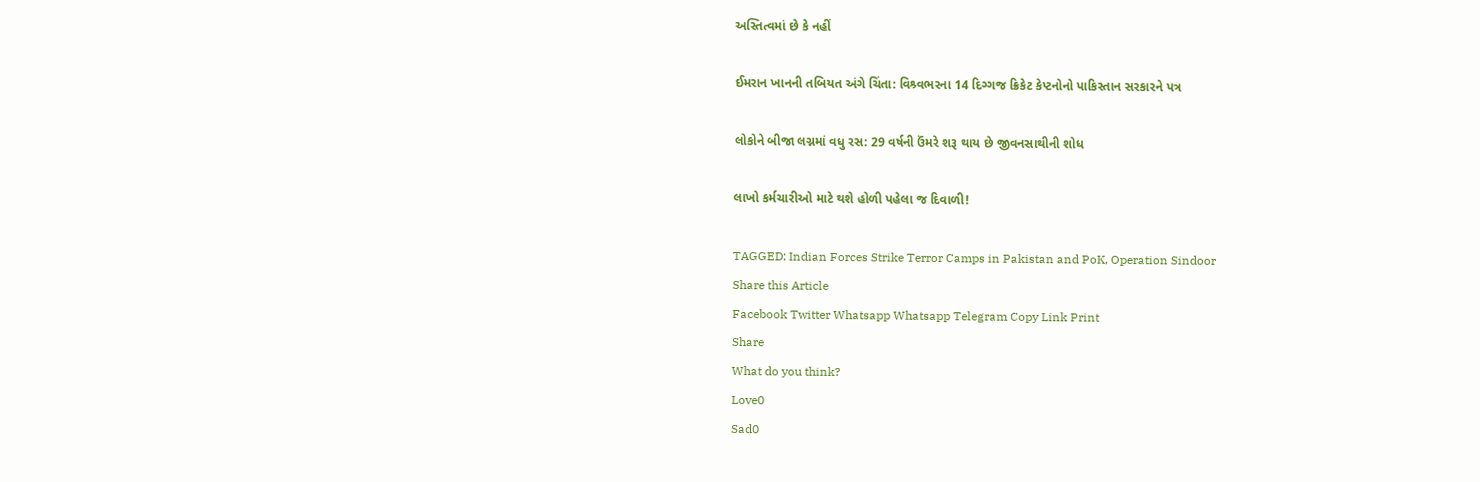અસ્તિત્વમાં છે કે નહીં

ઈમરાન ખાનની તબિયત અંગે ચિંતા: વિશ્ર્વભરના 14 દિગ્ગજ ક્રિકેટ કેપ્ટનોનો પાકિસ્તાન સરકારને પત્ર

લોકોને બીજા લગ્નમાં વધુ રસ: 29 વર્ષની ઉંમરે શરૂ થાય છે જીવનસાથીની શોધ

લાખો કર્મચારીઓ માટે થશે હોળી પહેલા જ દિવાળી!

TAGGED: Indian Forces Strike Terror Camps in Pakistan and PoK, Operation Sindoor
Share this Article
Facebook Twitter Whatsapp Whatsapp Telegram Copy Link Print
Share
What do you think?
Love0
Sad0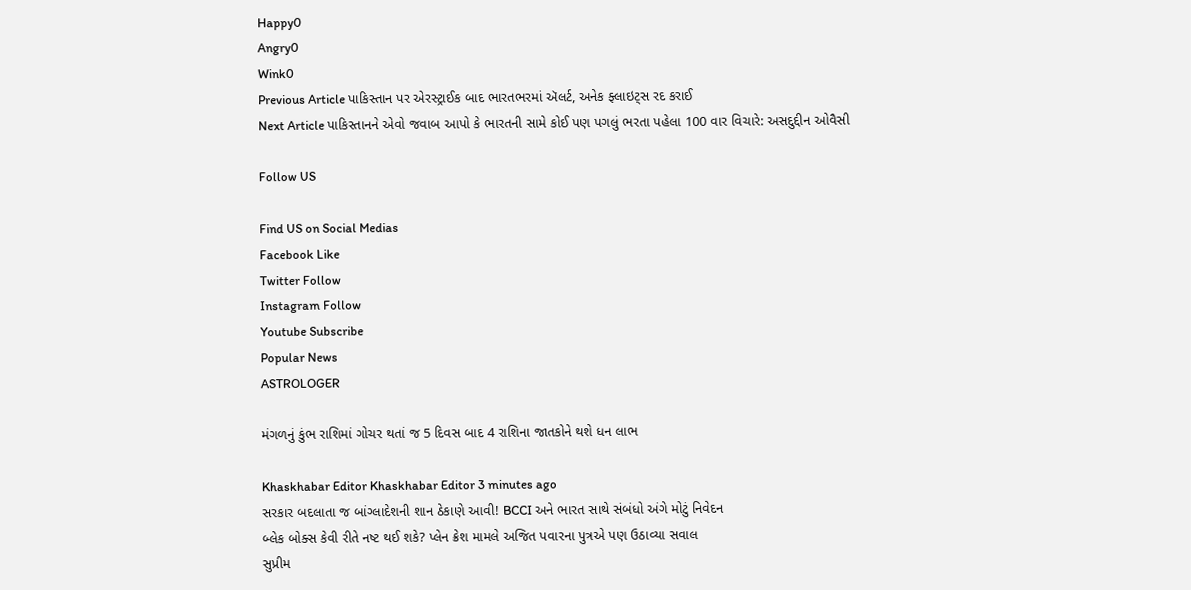Happy0
Angry0
Wink0
Previous Article પાકિસ્તાન પર એરસ્ટ્રાઈક બાદ ભારતભરમાં ઍલર્ટ, અનેક ફ્લાઇટ્સ રદ કરાઈ
Next Article પાકિસ્તાનને એવો જવાબ આપો કે ભારતની સામે કોઈ પણ પગલું ભરતા પહેલા 100 વાર વિચારે: અસદુદ્દીન ઓવૈસી

Follow US

Find US on Social Medias
Facebook Like
Twitter Follow
Instagram Follow
Youtube Subscribe
Popular News
ASTROLOGER

મંગળનું કુંભ રાશિમાં ગોચર થતાં જ 5 દિવસ બાદ 4 રાશિના જાતકોને થશે ધન લાભ

Khaskhabar Editor Khaskhabar Editor 3 minutes ago
સરકાર બદલાતા જ બાંગ્લાદેશની શાન ઠેકાણે આવી! BCCI અને ભારત સાથે સંબંધો અંગે મોટું નિવેદન
બ્લેક બોક્સ કેવી રીતે નષ્ટ થઈ શકે? પ્લેન ક્રેશ મામલે અજિત પવારના પુત્રએ પણ ઉઠાવ્યા સવાલ
સુપ્રીમ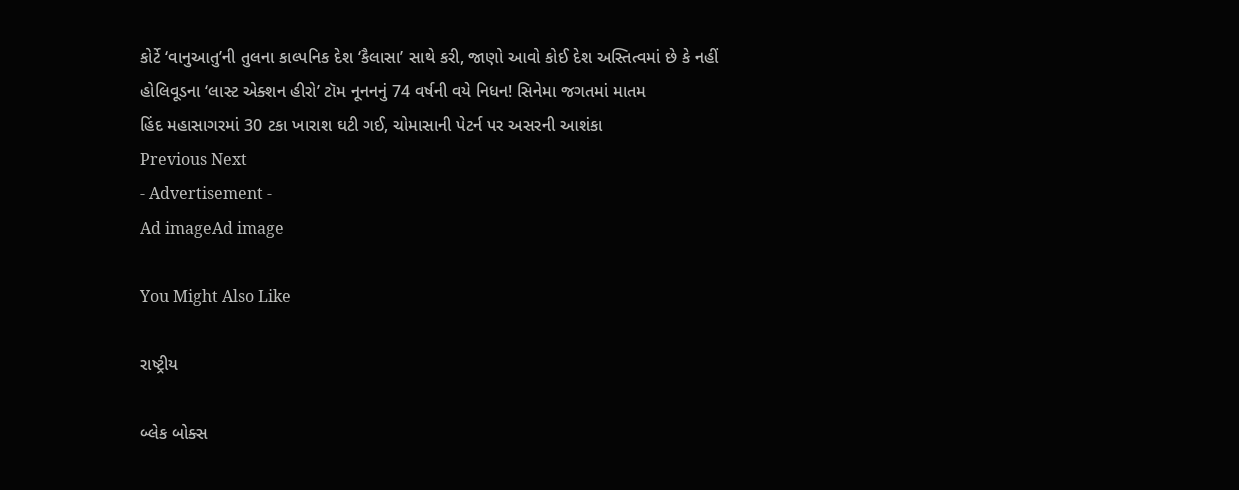કોર્ટે ‘વાનુઆતુ’ની તુલના કાલ્પનિક દેશ ‘કૈલાસા’ સાથે કરી, જાણો આવો કોઈ દેશ અસ્તિત્વમાં છે કે નહીં
હોલિવૂડના ‘લાસ્ટ એક્શન હીરો’ ટૉમ નૂનનનું 74 વર્ષની વયે નિધન! સિનેમા જગતમાં માતમ
હિંદ મહાસાગરમાં 30 ટકા ખારાશ ઘટી ગઈ, ચોમાસાની પેટર્ન પર અસરની આશંકા
Previous Next
- Advertisement -
Ad imageAd image

You Might Also Like

રાષ્ટ્રીય

બ્લેક બોક્સ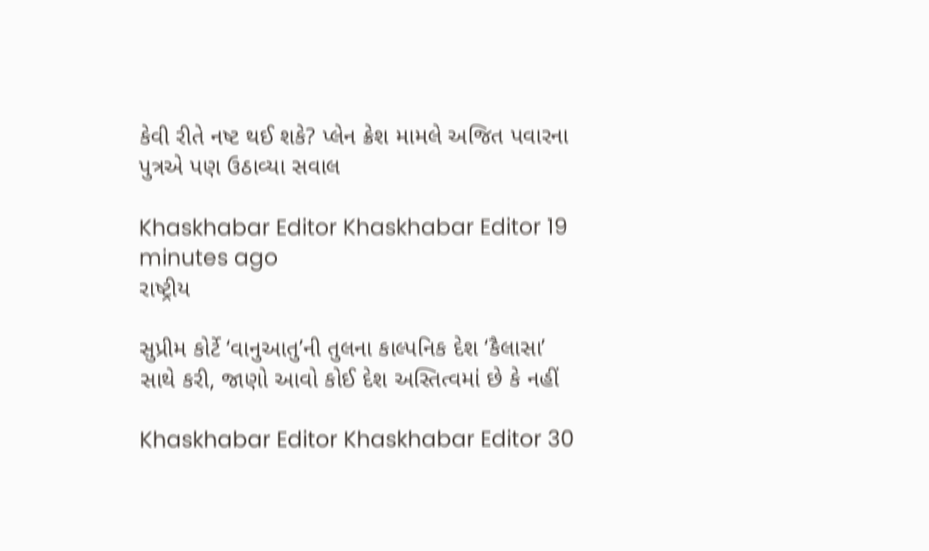કેવી રીતે નષ્ટ થઈ શકે? પ્લેન ક્રેશ મામલે અજિત પવારના પુત્રએ પણ ઉઠાવ્યા સવાલ

Khaskhabar Editor Khaskhabar Editor 19 minutes ago
રાષ્ટ્રીય

સુપ્રીમ કોર્ટે ‘વાનુઆતુ’ની તુલના કાલ્પનિક દેશ ‘કૈલાસા’ સાથે કરી, જાણો આવો કોઈ દેશ અસ્તિત્વમાં છે કે નહીં

Khaskhabar Editor Khaskhabar Editor 30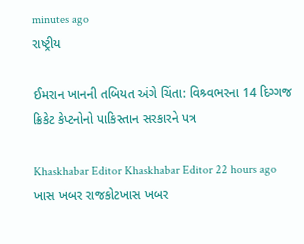minutes ago
રાષ્ટ્રીય

ઈમરાન ખાનની તબિયત અંગે ચિંતા: વિશ્ર્વભરના 14 દિગ્ગજ ક્રિકેટ કેપ્ટનોનો પાકિસ્તાન સરકારને પત્ર

Khaskhabar Editor Khaskhabar Editor 22 hours ago
ખાસ ખબર રાજકોટખાસ ખબર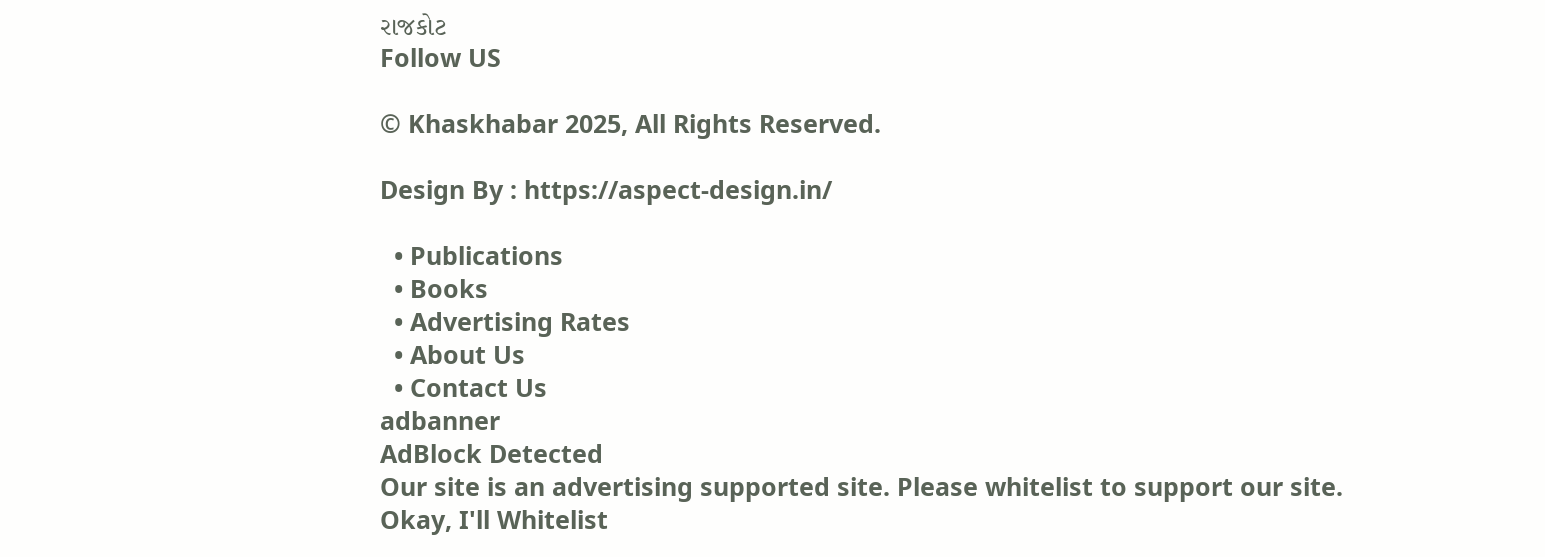રાજકોટ
Follow US

© Khaskhabar 2025, All Rights Reserved.

Design By : https://aspect-design.in/

  • Publications
  • Books
  • Advertising Rates
  • About Us
  • Contact Us
adbanner
AdBlock Detected
Our site is an advertising supported site. Please whitelist to support our site.
Okay, I'll Whitelist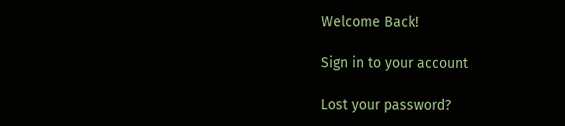Welcome Back!

Sign in to your account

Lost your password?